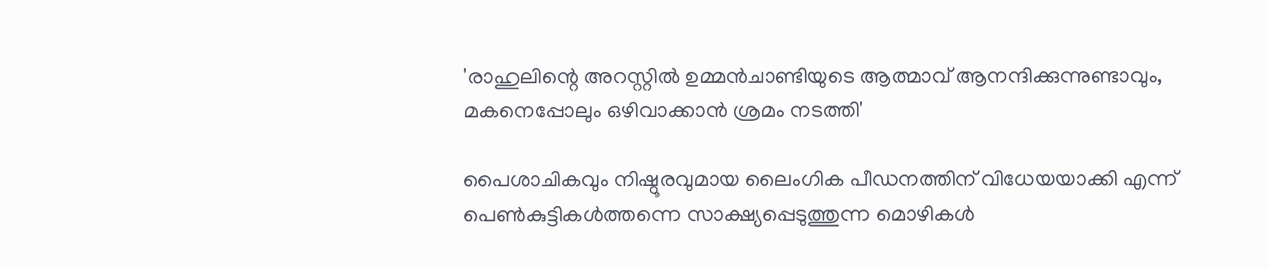'രാഹുലിന്റെ അറസ്റ്റില്‍ ഉമ്മന്‍ചാണ്ടിയുടെ ആത്മാവ് ആനന്ദിക്കുന്നുണ്ടാവും, മകനെപ്പോലും ഒഴിവാക്കാന്‍ ശ്രമം നടത്തി'

പൈശാചികവും നിഷ്ഠൂരവുമായ ലൈംഗിക പീഡനത്തിന് വിധേയയാക്കി എന്ന് പെണ്‍കുട്ടികള്‍ത്തന്നെ സാക്ഷ്യപ്പെടുത്തുന്ന മൊഴികള്‍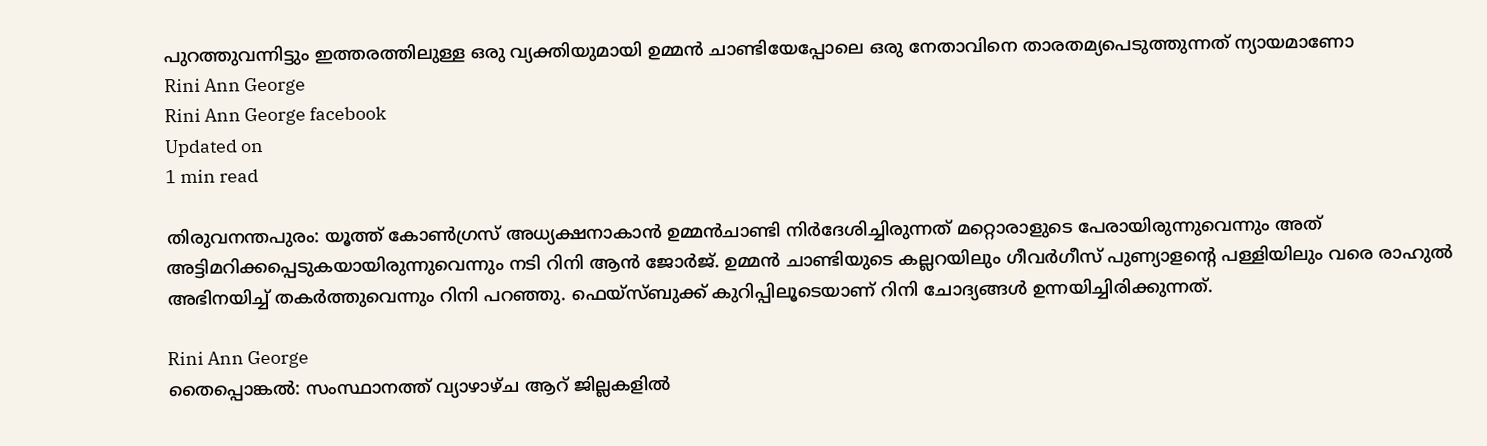പുറത്തുവന്നിട്ടും ഇത്തരത്തിലുള്ള ഒരു വ്യക്തിയുമായി ഉമ്മന്‍ ചാണ്ടിയേപ്പോലെ ഒരു നേതാവിനെ താരതമ്യപെടുത്തുന്നത് ന്യായമാണോ
Rini Ann George
Rini Ann George facebook
Updated on
1 min read

തിരുവനന്തപുരം: യൂത്ത് കോണ്‍ഗ്രസ് അധ്യക്ഷനാകാന്‍ ഉമ്മന്‍ചാണ്ടി നിര്‍ദേശിച്ചിരുന്നത് മറ്റൊരാളുടെ പേരായിരുന്നുവെന്നും അത് അട്ടിമറിക്കപ്പെടുകയായിരുന്നുവെന്നും നടി റിനി ആന്‍ ജോര്‍ജ്. ഉമ്മന്‍ ചാണ്ടിയുടെ കല്ലറയിലും ഗീവര്‍ഗീസ് പുണ്യാളന്റെ പള്ളിയിലും വരെ രാഹുല്‍ അഭിനയിച്ച് തകര്‍ത്തുവെന്നും റിനി പറഞ്ഞു. ഫെയ്‌സ്ബുക്ക് കുറിപ്പിലൂടെയാണ് റിനി ചോദ്യങ്ങള്‍ ഉന്നയിച്ചിരിക്കുന്നത്.

Rini Ann George
തൈപ്പൊങ്കല്‍: സംസ്ഥാനത്ത് വ്യാഴാഴ്ച ആറ് ജില്ലകളില്‍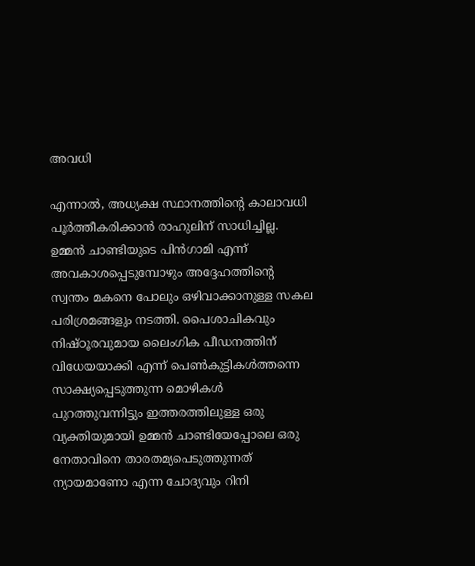അവധി

എന്നാല്‍, അധ്യക്ഷ സ്ഥാനത്തിന്റെ കാലാവധി പൂര്‍ത്തീകരിക്കാന്‍ രാഹുലിന് സാധിച്ചില്ല. ഉമ്മന്‍ ചാണ്ടിയുടെ പിന്‍ഗാമി എന്ന് അവകാശപ്പെടുമ്പോഴും അദ്ദേഹത്തിന്റെ സ്വന്തം മകനെ പോലും ഒഴിവാക്കാനുള്ള സകല പരിശ്രമങ്ങളും നടത്തി. പൈശാചികവും നിഷ്ഠൂരവുമായ ലൈംഗിക പീഡനത്തിന് വിധേയയാക്കി എന്ന് പെണ്‍കുട്ടികള്‍ത്തന്നെ സാക്ഷ്യപ്പെടുത്തുന്ന മൊഴികള്‍ പുറത്തുവന്നിട്ടും ഇത്തരത്തിലുള്ള ഒരു വ്യക്തിയുമായി ഉമ്മന്‍ ചാണ്ടിയേപ്പോലെ ഒരു നേതാവിനെ താരതമ്യപെടുത്തുന്നത് ന്യായമാണോ എന്ന ചോദ്യവും റിനി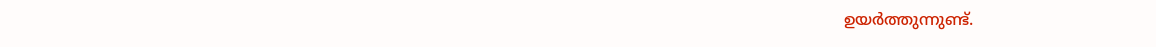ഉയര്‍ത്തുന്നുണ്ട്.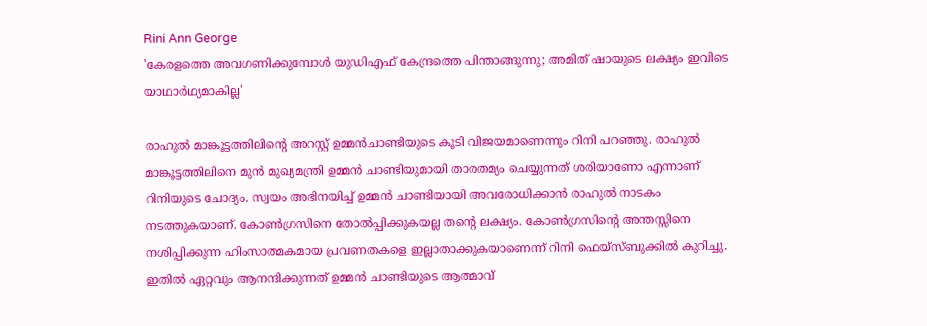Rini Ann George
'കേരളത്തെ അവഗണിക്കുമ്പോള്‍ യുഡിഎഫ് കേന്ദ്രത്തെ പിന്താങ്ങുന്നു; അമിത് ഷായുടെ ലക്ഷ്യം ഇവിടെ യാഥാര്‍ഥ്യമാകില്ല'

രാഹുല്‍ മാങ്കൂട്ടത്തിലിന്റെ അറസ്റ്റ് ഉമ്മന്‍ചാണ്ടിയുടെ കൂടി വിജയമാണെന്നും റിനി പറഞ്ഞു. രാഹുല്‍ മാങ്കൂട്ടത്തിലിനെ മുന്‍ മുഖ്യമന്ത്രി ഉമ്മന്‍ ചാണ്ടിയുമായി താരതമ്യം ചെയ്യുന്നത് ശരിയാണോ എന്നാണ് റിനിയുടെ ചോദ്യം. സ്വയം അഭിനയിച്ച് ഉമ്മന്‍ ചാണ്ടിയായി അവരോധിക്കാന്‍ രാഹുല്‍ നാടകം നടത്തുകയാണ്. കോണ്‍ഗ്രസിനെ തോല്‍പ്പിക്കുകയല്ല തന്റെ ലക്ഷ്യം. കോണ്‍ഗ്രസിന്റെ അന്തസ്സിനെ നശിപ്പിക്കുന്ന ഹിംസാത്മകമായ പ്രവണതകളെ ഇല്ലാതാക്കുകയാണെന്ന് റിനി ഫെയ്‌സ്ബുക്കില്‍ കുറിച്ചു. ഇതില്‍ ഏറ്റവും ആനന്ദിക്കുന്നത് ഉമ്മന്‍ ചാണ്ടിയുടെ ആത്മാവ്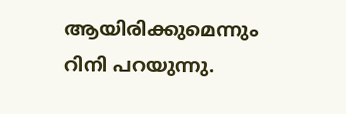ആയിരിക്കുമെന്നും റിനി പറയുന്നു.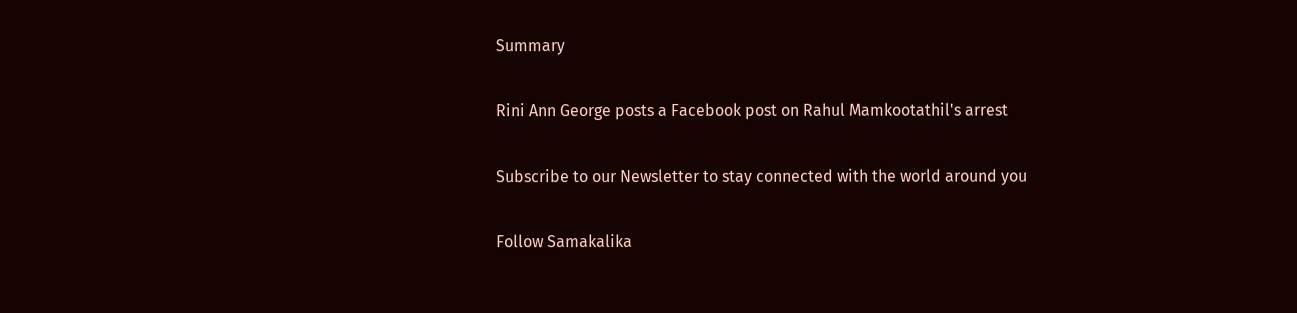Summary

Rini Ann George posts a Facebook post on Rahul Mamkootathil's arrest

Subscribe to our Newsletter to stay connected with the world around you

Follow Samakalika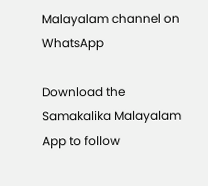Malayalam channel on WhatsApp

Download the Samakalika Malayalam App to follow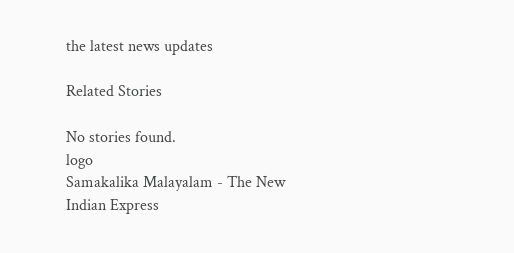the latest news updates

Related Stories

No stories found.
logo
Samakalika Malayalam - The New Indian Express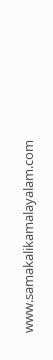www.samakalikamalayalam.com